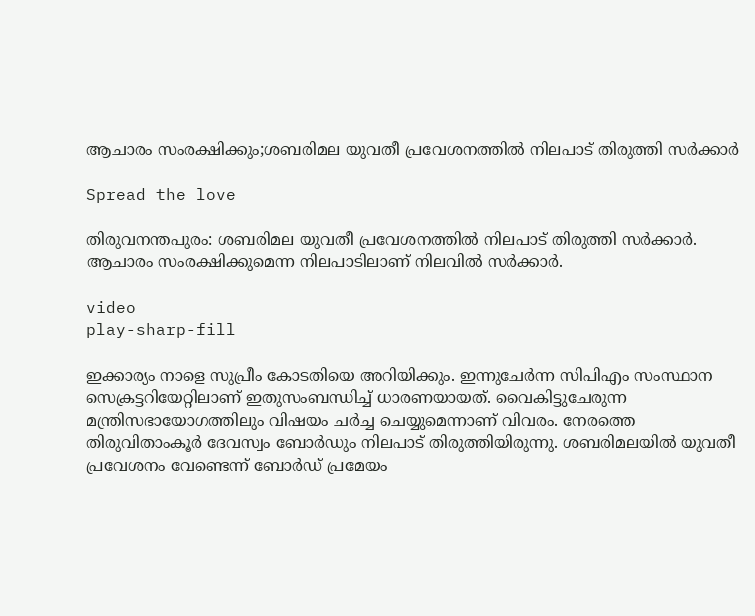ആചാരം സംരക്ഷിക്കും;ശബരിമല യുവതീ പ്രവേശനത്തിൽ നിലപാട് തിരുത്തി സര്‍ക്കാര്‍

Spread the love

തിരുവനന്തപുരം: ശബരിമല യുവതീ പ്രവേശനത്തില്‍ നിലപാട് തിരുത്തി സർക്കാർ. ആചാരം സംരക്ഷിക്കുമെന്ന നിലപാടിലാണ് നിലവില്‍ സർക്കാർ.

video
play-sharp-fill

ഇക്കാര്യം നാളെ സുപ്രീം കോടതിയെ അറിയിക്കും. ഇന്നുചേർന്ന സിപിഎം സംസ്ഥാന സെക്രട്ടറിയേറ്റിലാണ് ഇതുസംബന്ധിച്ച്‌ ധാരണയായത്. വൈകിട്ടുചേരുന്ന മന്ത്രിസഭായോഗത്തിലും വിഷയം ചർച്ച ചെയ്യുമെന്നാണ് വിവരം. നേരത്തെ തിരുവിതാംകൂർ ദേവസ്വം ബോർഡും നിലപാട് തിരുത്തിയിരുന്നു. ശബരിമലയില്‍ യുവതീ പ്രവേശനം വേണ്ടെന്ന് ബോർഡ് പ്രമേയം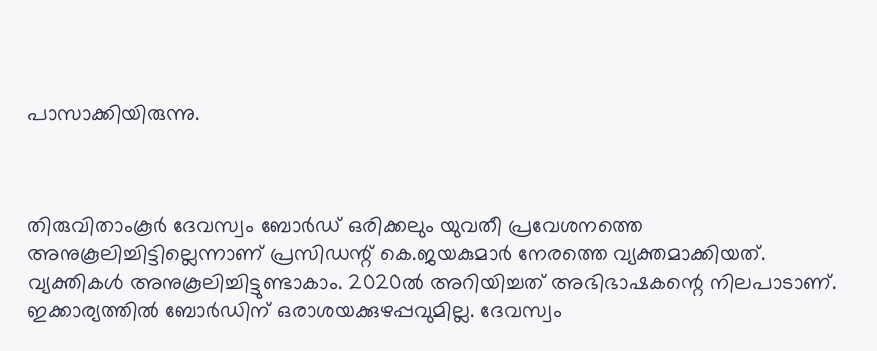പാസാക്കിയിരുന്നു.



തിരുവിതാംകൂർ ദേവസ്വം ബോർഡ് ഒരിക്കലും യുവതീ പ്രവേശനത്തെ അനുകൂലിച്ചിട്ടില്ലെന്നാണ് പ്രസിഡന്റ് കെ.ജയകുമാർ നേരത്തെ വ്യക്തമാക്കിയത്. വ്യക്തികള്‍ അനുകൂലിച്ചിട്ടുണ്ടാകാം. 2020ല്‍ അറിയിച്ചത് അഭിഭാഷകന്റെ നിലപാടാണ്. ഇക്കാര്യത്തില്‍ ബോർഡിന് ഒരാശയക്കുഴപ്പവുമില്ല. ദേവസ്വം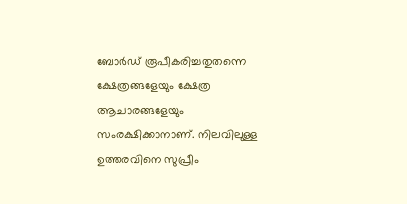ബോർഡ് രൂപീകരിച്ചതുതന്നെ ക്ഷേത്രങ്ങളേയും ക്ഷേത്ര ആചാരങ്ങളേയും സംരക്ഷിക്കാനാണ്. നിലവിലുള്ള ഉത്തരവിനെ സുപ്രീം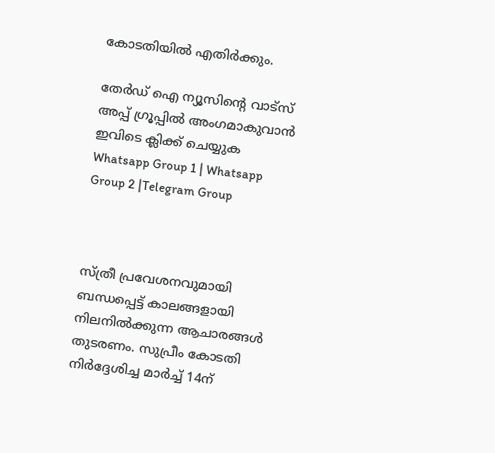കോടതിയില്‍ എതിർക്കും.

തേർഡ് ഐ ന്യൂസിന്റെ വാട്സ് അപ്പ് ഗ്രൂപ്പിൽ അംഗമാകുവാൻ ഇവിടെ ക്ലിക്ക് ചെയ്യുക
Whatsapp Group 1 | Whatsapp Group 2 |Telegram Group



സ്ത്രീ പ്രവേശനവുമായി ബന്ധപ്പെട്ട് കാലങ്ങളായി നിലനില്‍ക്കുന്ന ആചാരങ്ങള്‍ തുടരണം. സുപ്രീം കോടതി നിർദ്ദേശിച്ച മാർച്ച്‌ 14ന്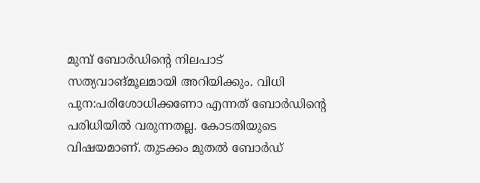മുമ്പ് ബോർഡിന്റെ നിലപാട് സത്യവാങ്മൂലമായി അറിയിക്കും. വിധി പുന:പരിശോധിക്കണോ എന്നത് ബോർഡിന്റെ പരിധിയില്‍ വരുന്നതല്ല. കോടതിയുടെ വിഷയമാണ്. തുടക്കം മുതല്‍ ബോർഡ്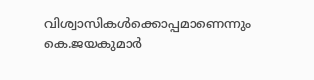വിശ്വാസികള്‍ക്കൊപ്പമാണെന്നും കെ.ജയകുമാർ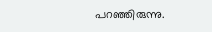പറഞ്ഞിരുന്നു.